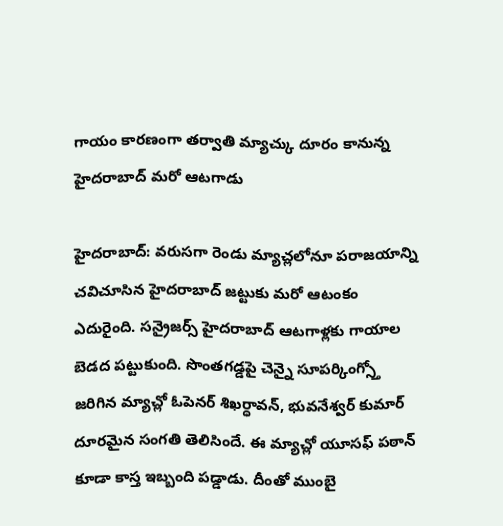గాయం కారణంగా తర్వాతి మ్యాచ్కు దూరం కానున్న హైదరాబాద్ మరో ఆటగాడు

హైదరాబాద్: వరుసగా రెండు మ్యాచ్లలోనూ పరాజయాన్ని చవిచూసిన హైదరాబాద్ జట్టుకు మరో ఆటంకం ఎదురైంది. సన్రైజర్స్ హైదరాబాద్ ఆటగాళ్లకు గాయాల బెడద పట్టుకుంది. సొంతగడ్డపై చెన్నై సూపర్కింగ్స్తో జరిగిన మ్యాచ్లో ఓపెనర్ శిఖర్ధావన్, భువనేశ్వర్ కుమార్ దూరమైన సంగతి తెలిసిందే. ఈ మ్యాచ్లో యూసఫ్ పఠాన్ కూడా కాస్త ఇబ్బంది పడ్డాడు. దీంతో ముంబై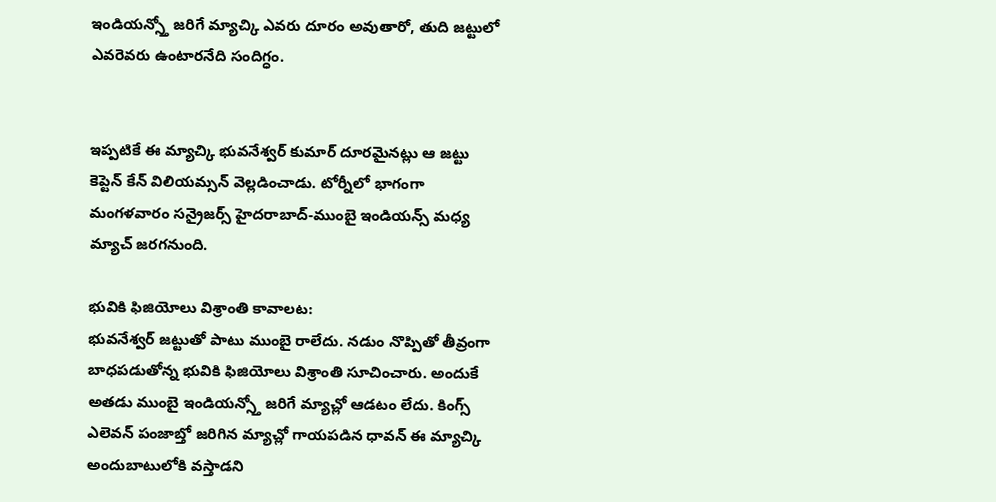ఇండియన్స్తో జరిగే మ్యాచ్కి ఎవరు దూరం అవుతారో, తుది జట్టులో ఎవరెవరు ఉంటారనేది సందిగ్ధం.


ఇప్పటికే ఈ మ్యాచ్కి భువనేశ్వర్ కుమార్ దూరమైనట్లు ఆ జట్టు కెప్టెన్ కేన్ విలియమ్సన్ వెల్లడించాడు. టోర్నీలో భాగంగా మంగళవారం సన్రైజర్స్ హైదరాబాద్-ముంబై ఇండియన్స్ మధ్య మ్యాచ్ జరగనుంది.

భువికి ఫిజియోలు విశ్రాంతి కావాలట:
భువనేశ్వర్ జట్టుతో పాటు ముంబై రాలేదు. నడుం నొప్పితో తీవ్రంగా బాధపడుతోన్న భువికి ఫిజియోలు విశ్రాంతి సూచించారు. అందుకే అతడు ముంబై ఇండియన్స్తో జరిగే మ్యాచ్లో ఆడటం లేదు. కింగ్స్ ఎలెవన్ పంజాబ్తో జరిగిన మ్యాచ్లో గాయపడిన ధావన్ ఈ మ్యాచ్కి అందుబాటులోకి వస్తాడని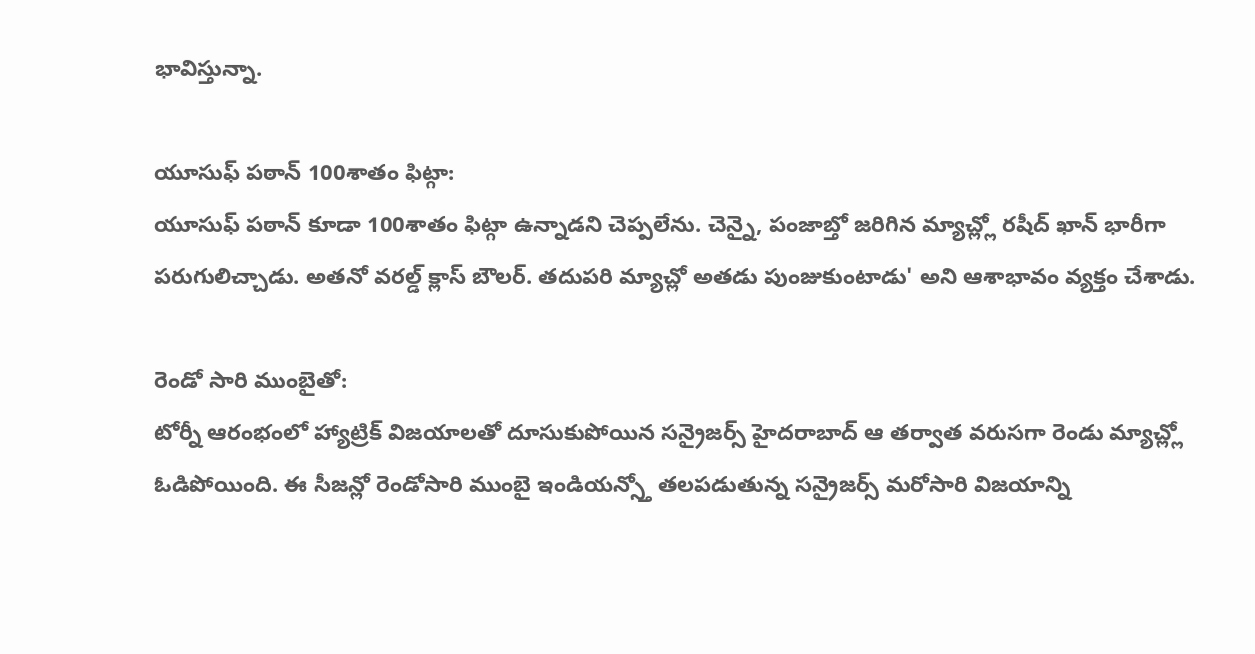భావిస్తున్నా.

యూసుఫ్ పఠాన్ 100శాతం ఫిట్గా:
యూసుఫ్ పఠాన్ కూడా 100శాతం ఫిట్గా ఉన్నాడని చెప్పలేను. చెన్నై, పంజాబ్తో జరిగిన మ్యాచ్ల్లో రషీద్ ఖాన్ భారీగా పరుగులిచ్చాడు. అతనో వరల్డ్ క్లాస్ బౌలర్. తదుపరి మ్యాచ్లో అతడు పుంజుకుంటాడు' అని ఆశాభావం వ్యక్తం చేశాడు.

రెండో సారి ముంబైతో:
టోర్నీ ఆరంభంలో హ్యాట్రిక్ విజయాలతో దూసుకుపోయిన సన్రైజర్స్ హైదరాబాద్ ఆ తర్వాత వరుసగా రెండు మ్యాచ్ల్లో ఓడిపోయింది. ఈ సీజన్లో రెండోసారి ముంబై ఇండియన్స్తో తలపడుతున్న సన్రైజర్స్ మరోసారి విజయాన్ని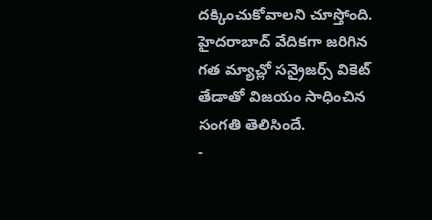దక్కించుకోవాలని చూస్తోంది. హైదరాబాద్ వేదికగా జరిగిన గత మ్యాచ్లో సన్రైజర్స్ వికెట్ తేడాతో విజయం సాధించిన సంగతి తెలిసిందే.
-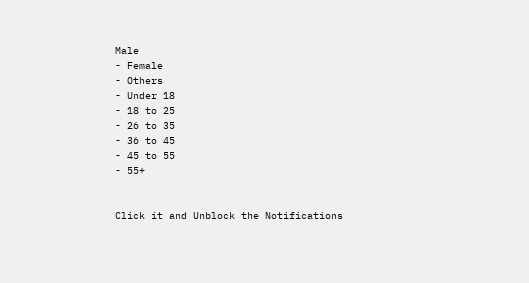Male
- Female
- Others
- Under 18
- 18 to 25
- 26 to 35
- 36 to 45
- 45 to 55
- 55+


Click it and Unblock the Notifications